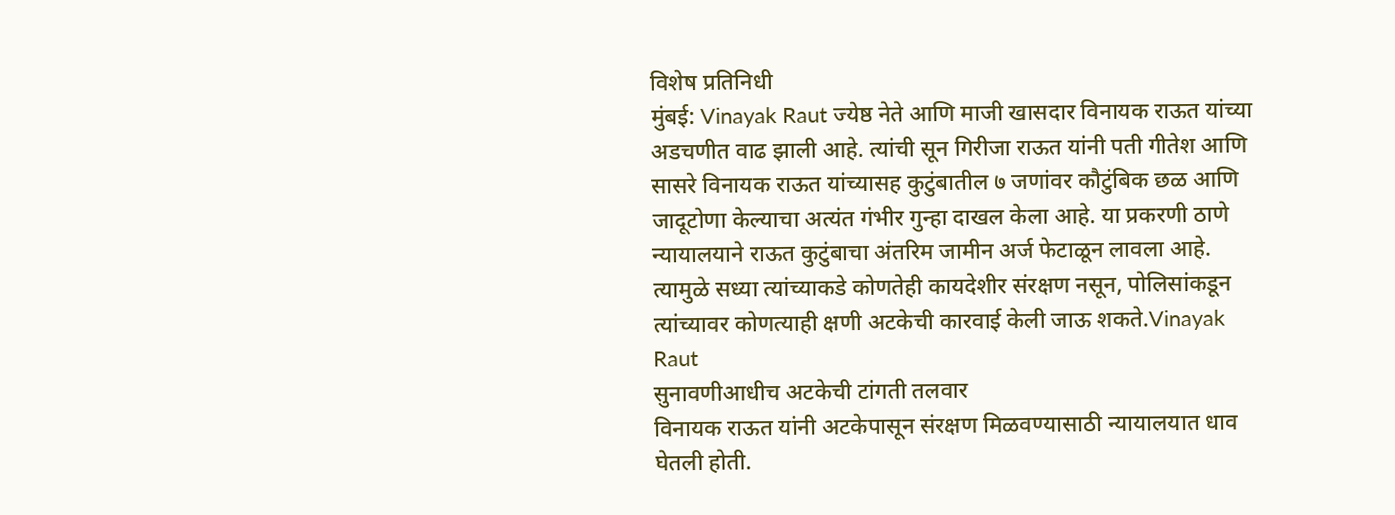विशेष प्रतिनिधी
मुंबई: Vinayak Raut ज्येष्ठ नेते आणि माजी खासदार विनायक राऊत यांच्या अडचणीत वाढ झाली आहे. त्यांची सून गिरीजा राऊत यांनी पती गीतेश आणि सासरे विनायक राऊत यांच्यासह कुटुंबातील ७ जणांवर कौटुंबिक छळ आणि जादूटोणा केल्याचा अत्यंत गंभीर गुन्हा दाखल केला आहे. या प्रकरणी ठाणे न्यायालयाने राऊत कुटुंबाचा अंतरिम जामीन अर्ज फेटाळून लावला आहे. त्यामुळे सध्या त्यांच्याकडे कोणतेही कायदेशीर संरक्षण नसून, पोलिसांकडून त्यांच्यावर कोणत्याही क्षणी अटकेची कारवाई केली जाऊ शकते.Vinayak Raut
सुनावणीआधीच अटकेची टांगती तलवार
विनायक राऊत यांनी अटकेपासून संरक्षण मिळवण्यासाठी न्यायालयात धाव घेतली होती.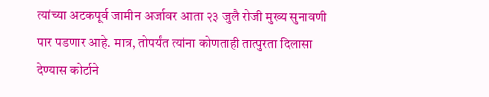त्यांच्या अटकपूर्व जामीन अर्जावर आता २३ जुलै रोजी मुख्य सुनावणी पार पडणार आहे. मात्र, तोपर्यंत त्यांना कोणताही तात्पुरता दिलासा देण्यास कोर्टाने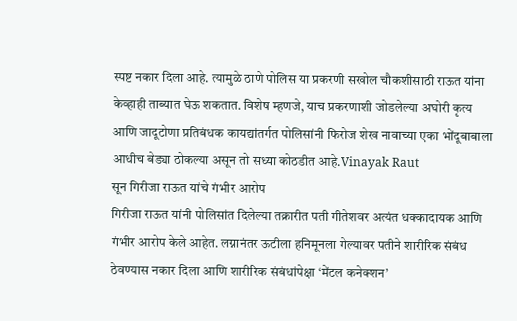स्पष्ट नकार दिला आहे. त्यामुळे ठाणे पोलिस या प्रकरणी सखोल चौकशीसाठी राऊत यांना केव्हाही ताब्यात घेऊ शकतात. विशेष म्हणजे, याच प्रकरणाशी जोडलेल्या अघोरी कृत्य आणि जादूटोणा प्रतिबंधक कायद्यांतर्गत पोलिसांनी फिरोज शेख नावाच्या एका भोंदूबाबाला आधीच बेड्या ठोकल्या असून तो सध्या कोठडीत आहे.Vinayak Raut
सून गिरीजा राऊत यांचे गंभीर आरोप
गिरीजा राऊत यांनी पोलिसांत दिलेल्या तक्रारीत पती गीतेशवर अत्यंत धक्कादायक आणि गंभीर आरोप केले आहेत. लग्नानंतर ऊटीला हनिमूनला गेल्यावर पतीने शारीरिक संबंध ठेवण्यास नकार दिला आणि शारीरिक संबंधांपेक्षा ‘मेंटल कनेक्शन’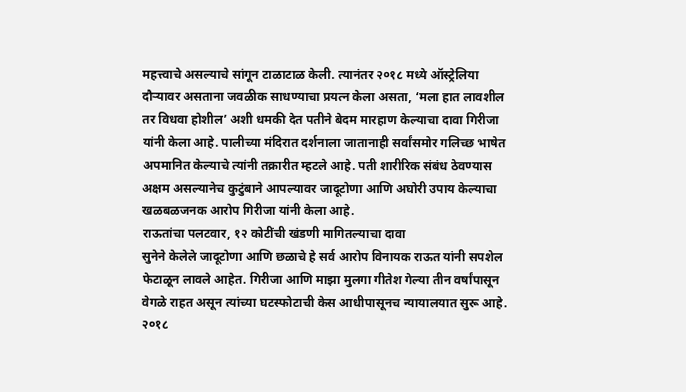महत्त्वाचे असल्याचे सांगून टाळाटाळ केली. त्यानंतर २०१८ मध्ये ऑस्ट्रेलिया दौऱ्यावर असताना जवळीक साधण्याचा प्रयत्न केला असता, ‘मला हात लावशील तर विधवा होशील’ अशी धमकी देत पतीने बेदम मारहाण केल्याचा दावा गिरीजा यांनी केला आहे. पालीच्या मंदिरात दर्शनाला जातानाही सर्वांसमोर गलिच्छ भाषेत अपमानित केल्याचे त्यांनी तक्रारीत म्हटले आहे. पती शारीरिक संबंध ठेवण्यास अक्षम असल्यानेच कुटुंबाने आपल्यावर जादूटोणा आणि अघोरी उपाय केल्याचा खळबळजनक आरोप गिरीजा यांनी केला आहे.
राऊतांचा पलटवार, १२ कोटींची खंडणी मागितल्याचा दावा
सुनेने केलेले जादूटोणा आणि छळाचे हे सर्व आरोप विनायक राऊत यांनी सपशेल फेटाळून लावले आहेत. गिरीजा आणि माझा मुलगा गीतेश गेल्या तीन वर्षांपासून वेगळे राहत असून त्यांच्या घटस्फोटाची केस आधीपासूनच न्यायालयात सुरू आहे. २०१८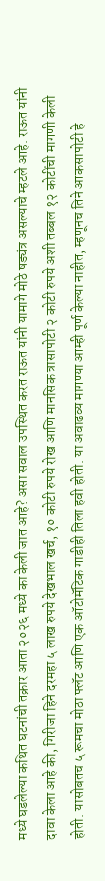मध्ये घडलेल्या कथित घटनांची तक्रार आता २०२६ मध्ये का केली जात आहे? असा सवाल उपस्थित करत राऊत यांनी यामागे मोठे षड्यंत्र असल्याचे म्हटले आहे. राऊत यांनी दावा केला आहे की, गिरीजा हिने दरमहा ५ लाख रुपये देखभाल खर्च, १० कोटी रुपये रोख आणि मानसिक त्रासापोटी २ कोटी रुपये अशी तब्बल १२ कोटींची मागणी केली होती. यासोबतच ५ रूमचा मोठा फ्लॅट आणि एक ऑटोमॅटिक गाडीही तिला हवी होती. या अवाढव्य मागण्या आम्ही पूर्ण केल्या नाहीत, म्हणूनच तिने आकसापोटी हे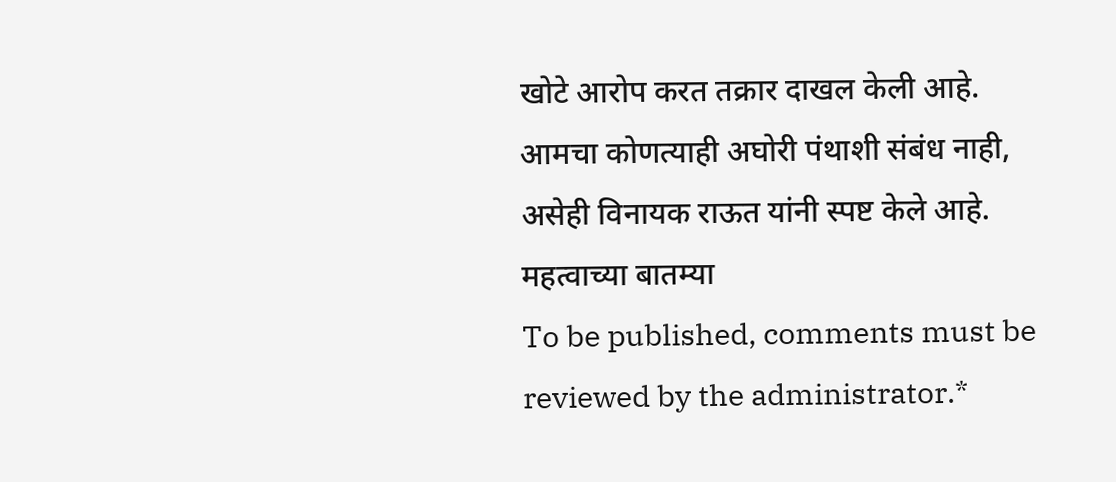खोटे आरोप करत तक्रार दाखल केली आहे. आमचा कोणत्याही अघोरी पंथाशी संबंध नाही, असेही विनायक राऊत यांनी स्पष्ट केले आहे.
महत्वाच्या बातम्या
To be published, comments must be reviewed by the administrator.*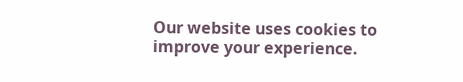Our website uses cookies to improve your experience.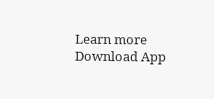Learn more
Download App